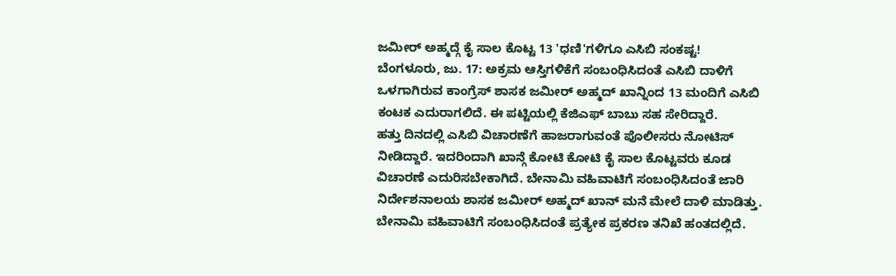ಜಮೀರ್ ಅಹ್ಮದ್ಗೆ ಕೈ ಸಾಲ ಕೊಟ್ಟ 13 'ಧಣಿ'ಗಳಿಗೂ ಎಸಿಬಿ ಸಂಕಷ್ಟ!
ಬೆಂಗಳೂರು, ಜು. 17: ಅಕ್ರಮ ಆಸ್ತಿಗಳಿಕೆಗೆ ಸಂಬಂಧಿಸಿದಂತೆ ಎಸಿಬಿ ದಾಳಿಗೆ ಒಳಗಾಗಿರುವ ಕಾಂಗ್ರೆಸ್ ಶಾಸಕ ಜಮೀರ್ ಅಹ್ಮದ್ ಖಾನ್ನಿಂದ 13 ಮಂದಿಗೆ ಎಸಿಬಿ ಕಂಟಕ ಎದುರಾಗಲಿದೆ. ಈ ಪಟ್ಟಿಯಲ್ಲಿ ಕೆಜಿಎಫ್ ಬಾಬು ಸಹ ಸೇರಿದ್ದಾರೆ.
ಹತ್ತು ದಿನದಲ್ಲಿ ಎಸಿಬಿ ವಿಚಾರಣೆಗೆ ಹಾಜರಾಗುವಂತೆ ಪೊಲೀಸರು ನೋಟಿಸ್ ನೀಡಿದ್ದಾರೆ. ಇದರಿಂದಾಗಿ ಖಾನ್ಗೆ ಕೋಟಿ ಕೋಟಿ ಕೈ ಸಾಲ ಕೊಟ್ಟವರು ಕೂಡ ವಿಚಾರಣೆ ಎದುರಿಸಬೇಕಾಗಿದೆ. ಬೇನಾಮಿ ವಹಿವಾಟಿಗೆ ಸಂಬಂಧಿಸಿದಂತೆ ಜಾರಿ ನಿರ್ದೇಶನಾಲಯ ಶಾಸಕ ಜಮೀರ್ ಅಹ್ಮದ್ ಖಾನ್ ಮನೆ ಮೇಲೆ ದಾಳಿ ಮಾಡಿತ್ತು. ಬೇನಾಮಿ ವಹಿವಾಟಿಗೆ ಸಂಬಂಧಿಸಿದಂತೆ ಪ್ರತ್ಯೇಕ ಪ್ರಕರಣ ತನಿಖೆ ಹಂತದಲ್ಲಿದೆ.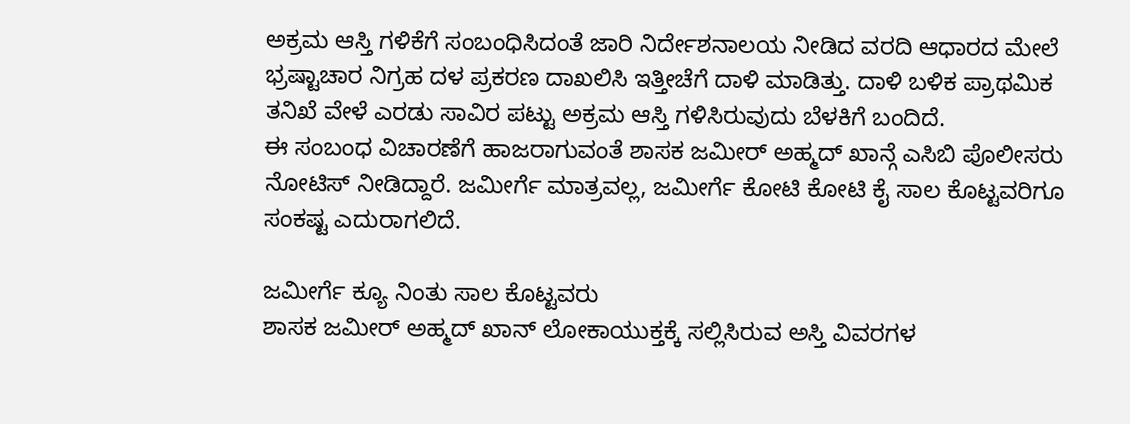ಅಕ್ರಮ ಆಸ್ತಿ ಗಳಿಕೆಗೆ ಸಂಬಂಧಿಸಿದಂತೆ ಜಾರಿ ನಿರ್ದೇಶನಾಲಯ ನೀಡಿದ ವರದಿ ಆಧಾರದ ಮೇಲೆ ಭ್ರಷ್ಟಾಚಾರ ನಿಗ್ರಹ ದಳ ಪ್ರಕರಣ ದಾಖಲಿಸಿ ಇತ್ತೀಚೆಗೆ ದಾಳಿ ಮಾಡಿತ್ತು. ದಾಳಿ ಬಳಿಕ ಪ್ರಾಥಮಿಕ ತನಿಖೆ ವೇಳೆ ಎರಡು ಸಾವಿರ ಪಟ್ಟು ಅಕ್ರಮ ಆಸ್ತಿ ಗಳಿಸಿರುವುದು ಬೆಳಕಿಗೆ ಬಂದಿದೆ.
ಈ ಸಂಬಂಧ ವಿಚಾರಣೆಗೆ ಹಾಜರಾಗುವಂತೆ ಶಾಸಕ ಜಮೀರ್ ಅಹ್ಮದ್ ಖಾನ್ಗೆ ಎಸಿಬಿ ಪೊಲೀಸರು ನೋಟಿಸ್ ನೀಡಿದ್ದಾರೆ. ಜಮೀರ್ಗೆ ಮಾತ್ರವಲ್ಲ, ಜಮೀರ್ಗೆ ಕೋಟಿ ಕೋಟಿ ಕೈ ಸಾಲ ಕೊಟ್ಟವರಿಗೂ ಸಂಕಷ್ಟ ಎದುರಾಗಲಿದೆ.

ಜಮೀರ್ಗೆ ಕ್ಯೂ ನಿಂತು ಸಾಲ ಕೊಟ್ಟವರು
ಶಾಸಕ ಜಮೀರ್ ಅಹ್ಮದ್ ಖಾನ್ ಲೋಕಾಯುಕ್ತಕ್ಕೆ ಸಲ್ಲಿಸಿರುವ ಅಸ್ತಿ ವಿವರಗಳ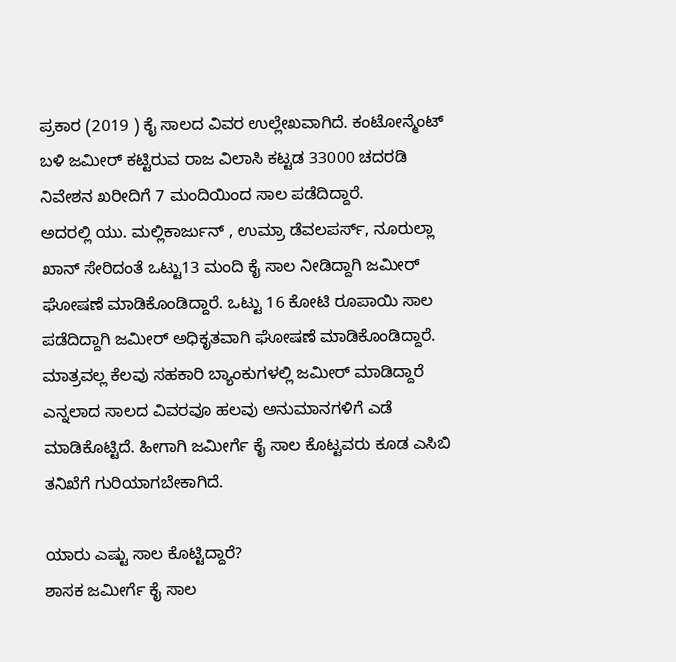ಪ್ರಕಾರ (2019 ) ಕೈ ಸಾಲದ ವಿವರ ಉಲ್ಲೇಖವಾಗಿದೆ. ಕಂಟೋನ್ಮೆಂಟ್ ಬಳಿ ಜಮೀರ್ ಕಟ್ಟಿರುವ ರಾಜ ವಿಲಾಸಿ ಕಟ್ಟಡ 33000 ಚದರಡಿ ನಿವೇಶನ ಖರೀದಿಗೆ 7 ಮಂದಿಯಿಂದ ಸಾಲ ಪಡೆದಿದ್ದಾರೆ.
ಅದರಲ್ಲಿ ಯು. ಮಲ್ಲಿಕಾರ್ಜುನ್ , ಉಮ್ರಾ ಡೆವಲಪರ್ಸ್, ನೂರುಲ್ಲಾ ಖಾನ್ ಸೇರಿದಂತೆ ಒಟ್ಟು13 ಮಂದಿ ಕೈ ಸಾಲ ನೀಡಿದ್ದಾಗಿ ಜಮೀರ್ ಘೋಷಣೆ ಮಾಡಿಕೊಂಡಿದ್ದಾರೆ. ಒಟ್ಟು 16 ಕೋಟಿ ರೂಪಾಯಿ ಸಾಲ ಪಡೆದಿದ್ದಾಗಿ ಜಮೀರ್ ಅಧಿಕೃತವಾಗಿ ಘೋಷಣೆ ಮಾಡಿಕೊಂಡಿದ್ದಾರೆ. ಮಾತ್ರವಲ್ಲ ಕೆಲವು ಸಹಕಾರಿ ಬ್ಯಾಂಕುಗಳಲ್ಲಿ ಜಮೀರ್ ಮಾಡಿದ್ದಾರೆ ಎನ್ನಲಾದ ಸಾಲದ ವಿವರವೂ ಹಲವು ಅನುಮಾನಗಳಿಗೆ ಎಡೆ ಮಾಡಿಕೊಟ್ಟಿದೆ. ಹೀಗಾಗಿ ಜಮೀರ್ಗೆ ಕೈ ಸಾಲ ಕೊಟ್ಟವರು ಕೂಡ ಎಸಿಬಿ ತನಿಖೆಗೆ ಗುರಿಯಾಗಬೇಕಾಗಿದೆ.

ಯಾರು ಎಷ್ಟು ಸಾಲ ಕೊಟ್ಟಿದ್ದಾರೆ?
ಶಾಸಕ ಜಮೀರ್ಗೆ ಕೈ ಸಾಲ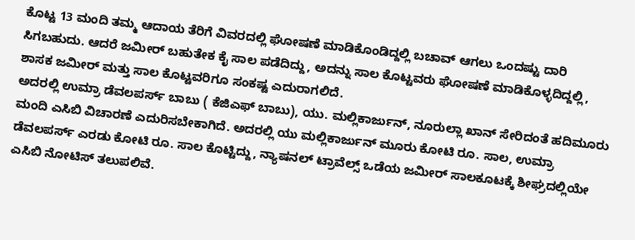ಕೊಟ್ಟ 13 ಮಂದಿ ತಮ್ಮ ಆದಾಯ ತೆರಿಗೆ ವಿವರದಲ್ಲಿ ಘೋಷಣೆ ಮಾಡಿಕೊಂಡಿದ್ದಲ್ಲಿ ಬಚಾವ್ ಆಗಲು ಒಂದಷ್ಟು ದಾರಿ ಸಿಗಬಹುದು. ಆದರೆ ಜಮೀರ್ ಬಹುತೇಕ ಕೈ ಸಾಲ ಪಡೆದಿದ್ದು, ಅದನ್ನು ಸಾಲ ಕೊಟ್ಟವರು ಘೋಷಣೆ ಮಾಡಿಕೊಳ್ಳದಿದ್ದಲ್ಲಿ, ಶಾಸಕ ಜಮೀರ್ ಮತ್ತು ಸಾಲ ಕೊಟ್ಟವರಿಗೂ ಸಂಕಷ್ಟ ಎದುರಾಗಲಿದೆ.
ಅದರಲ್ಲಿ ಉಮ್ರಾ ಡೆವಲಪರ್ಸ್ ಬಾಬು ( ಕೆಜಿಎಫ್ ಬಾಬು), ಯು. ಮಲ್ಲಿಕಾರ್ಜುನ್, ನೂರುಲ್ಲಾ ಖಾನ್ ಸೇರಿದಂತೆ ಹದಿಮೂರು ಮಂದಿ ಎಸಿಬಿ ವಿಚಾರಣೆ ಎದುರಿಸಬೇಕಾಗಿದೆ. ಅದರಲ್ಲಿ ಯು ಮಲ್ಲಿಕಾರ್ಜುನ್ ಮೂರು ಕೋಟಿ ರೂ. ಸಾಲ, ಉಮ್ರಾ ಡೆವಲಪರ್ಸ್ ಎರಡು ಕೋಟಿ ರೂ. ಸಾಲ ಕೊಟ್ಟಿದ್ದು, ನ್ಯಾಷನಲ್ ಟ್ರಾವೆಲ್ಸ್ ಒಡೆಯ ಜಮೀರ್ ಸಾಲಕೂಟಕ್ಕೆ ಶೀಘ್ರದಲ್ಲಿಯೇ ಎಸಿಬಿ ನೋಟಿಸ್ ತಲುಪಲಿವೆ.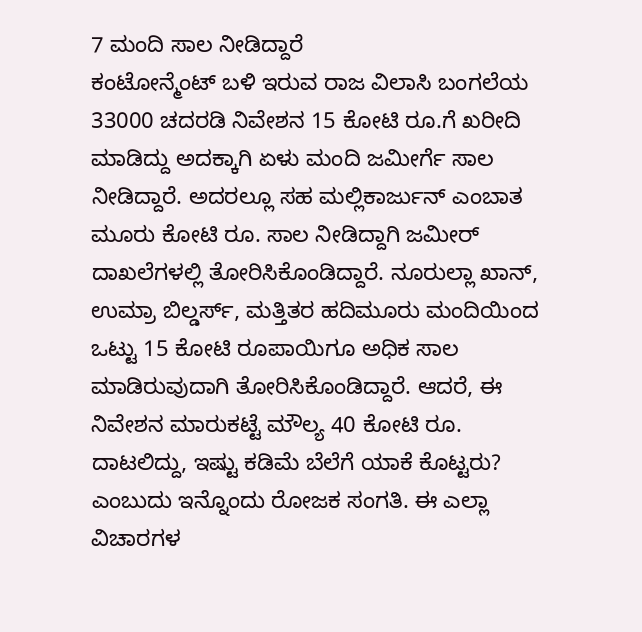7 ಮಂದಿ ಸಾಲ ನೀಡಿದ್ದಾರೆ
ಕಂಟೋನ್ಮೆಂಟ್ ಬಳಿ ಇರುವ ರಾಜ ವಿಲಾಸಿ ಬಂಗಲೆಯ 33000 ಚದರಡಿ ನಿವೇಶನ 15 ಕೋಟಿ ರೂ.ಗೆ ಖರೀದಿ ಮಾಡಿದ್ದು ಅದಕ್ಕಾಗಿ ಏಳು ಮಂದಿ ಜಮೀರ್ಗೆ ಸಾಲ ನೀಡಿದ್ದಾರೆ. ಅದರಲ್ಲೂ ಸಹ ಮಲ್ಲಿಕಾರ್ಜುನ್ ಎಂಬಾತ ಮೂರು ಕೋಟಿ ರೂ. ಸಾಲ ನೀಡಿದ್ದಾಗಿ ಜಮೀರ್ ದಾಖಲೆಗಳಲ್ಲಿ ತೋರಿಸಿಕೊಂಡಿದ್ದಾರೆ. ನೂರುಲ್ಲಾ ಖಾನ್, ಉಮ್ರಾ ಬಿಲ್ಡರ್ಸ್, ಮತ್ತಿತರ ಹದಿಮೂರು ಮಂದಿಯಿಂದ ಒಟ್ಟು 15 ಕೋಟಿ ರೂಪಾಯಿಗೂ ಅಧಿಕ ಸಾಲ ಮಾಡಿರುವುದಾಗಿ ತೋರಿಸಿಕೊಂಡಿದ್ದಾರೆ. ಆದರೆ, ಈ ನಿವೇಶನ ಮಾರುಕಟ್ಟೆ ಮೌಲ್ಯ 40 ಕೋಟಿ ರೂ. ದಾಟಲಿದ್ದು, ಇಷ್ಟು ಕಡಿಮೆ ಬೆಲೆಗೆ ಯಾಕೆ ಕೊಟ್ಟರು? ಎಂಬುದು ಇನ್ನೊಂದು ರೋಜಕ ಸಂಗತಿ. ಈ ಎಲ್ಲಾ ವಿಚಾರಗಳ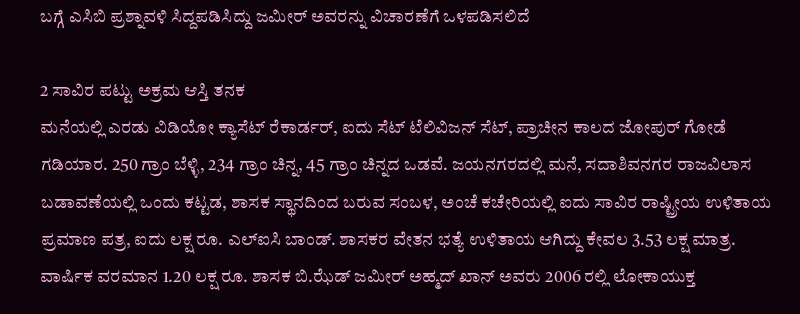ಬಗ್ಗೆ ಎಸಿಬಿ ಪ್ರಶ್ನಾವಳಿ ಸಿದ್ದಪಡಿಸಿದ್ದು ಜಮೀರ್ ಅವರನ್ನು ವಿಚಾರಣೆಗೆ ಒಳಪಡಿಸಲಿದೆ

2 ಸಾವಿರ ಪಟ್ಟು ಅಕ್ರಮ ಆಸ್ತಿ ತನಕ
ಮನೆಯಲ್ಲಿ ಎರಡು ವಿಡಿಯೋ ಕ್ಯಾಸೆಟ್ ರೆಕಾರ್ಡರ್, ಐದು ಸೆಟ್ ಟೆಲಿವಿಜನ್ ಸೆಟ್, ಪ್ರಾಚೀನ ಕಾಲದ ಜೋಪುರ್ ಗೋಡೆ ಗಡಿಯಾರ. 250 ಗ್ರಾಂ ಬೆಳ್ಳಿ, 234 ಗ್ರಾಂ ಚಿನ್ನ, 45 ಗ್ರಾಂ ಚಿನ್ನದ ಒಡವೆ. ಜಯನಗರದಲ್ಲಿ ಮನೆ, ಸದಾಶಿವನಗರ ರಾಜವಿಲಾಸ ಬಡಾವಣೆಯಲ್ಲಿ ಒಂದು ಕಟ್ಟಡ, ಶಾಸಕ ಸ್ಥಾನದಿಂದ ಬರುವ ಸಂಬಳ, ಅಂಚೆ ಕಚೇರಿಯಲ್ಲಿ ಐದು ಸಾವಿರ ರಾಷ್ಟ್ರೀಯ ಉಳಿತಾಯ ಪ್ರಮಾಣ ಪತ್ರ, ಐದು ಲಕ್ಷ ರೂ. ಎಲ್ಐಸಿ ಬಾಂಡ್. ಶಾಸಕರ ವೇತನ ಭತ್ಯೆ ಉಳಿತಾಯ ಆಗಿದ್ದು ಕೇವಲ 3.53 ಲಕ್ಷ ಮಾತ್ರ.
ವಾರ್ಷಿಕ ವರಮಾನ 1.20 ಲಕ್ಷ ರೂ. ಶಾಸಕ ಬಿ.ಝೆಡ್ ಜಮೀರ್ ಅಹ್ಮದ್ ಖಾನ್ ಅವರು 2006 ರಲ್ಲಿ ಲೋಕಾಯುಕ್ತ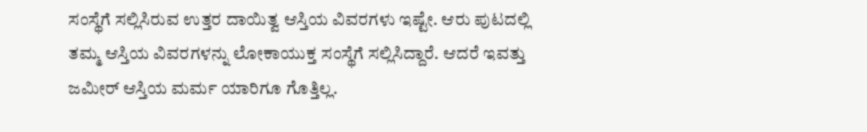ಸಂಸ್ಥೆಗೆ ಸಲ್ಲಿಸಿರುವ ಉತ್ತರ ದಾಯಿತ್ವ ಆಸ್ತಿಯ ವಿವರಗಳು ಇಷ್ಟೇ. ಆರು ಪುಟದಲ್ಲಿ ತಮ್ಮ ಆಸ್ತಿಯ ವಿವರಗಳನ್ನು ಲೋಕಾಯುಕ್ತ ಸಂಸ್ಥೆಗೆ ಸಲ್ಲಿಸಿದ್ದಾರೆ. ಆದರೆ ಇವತ್ತು ಜಮೀರ್ ಆಸ್ತಿಯ ಮರ್ಮ ಯಾರಿಗೂ ಗೊತ್ತಿಲ್ಲ.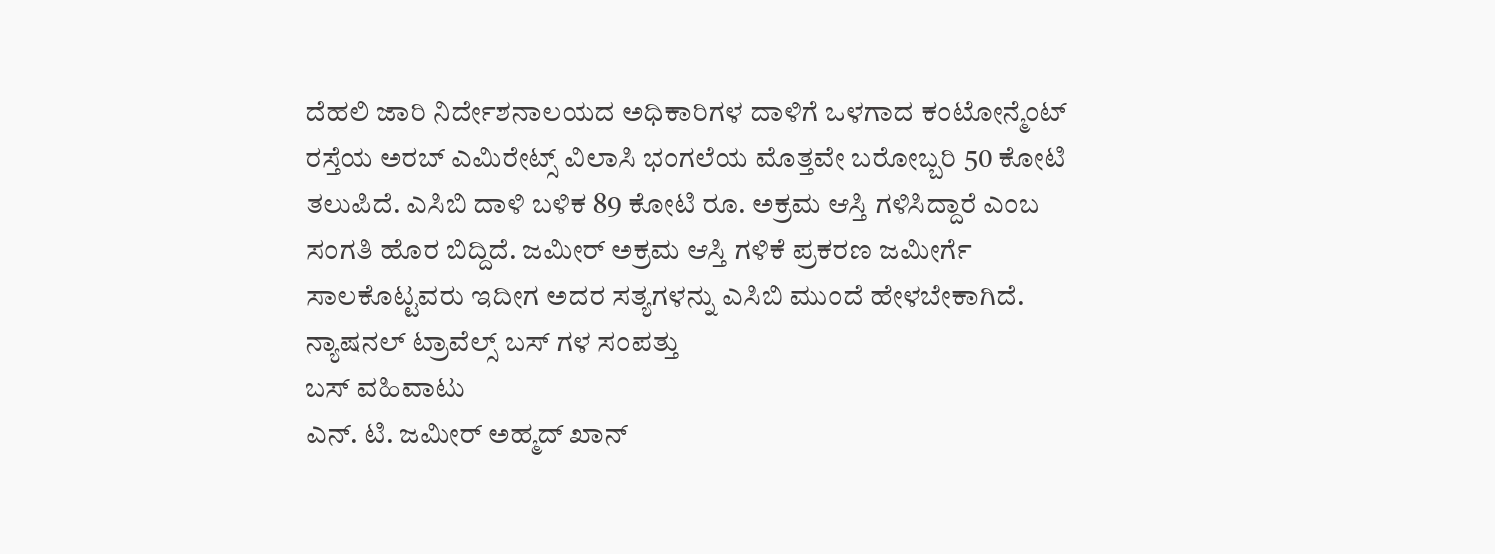ದೆಹಲಿ ಜಾರಿ ನಿರ್ದೇಶನಾಲಯದ ಅಧಿಕಾರಿಗಳ ದಾಳಿಗೆ ಒಳಗಾದ ಕಂಟೋನ್ಮೆಂಟ್ ರಸ್ತೆಯ ಅರಬ್ ಎಮಿರೇಟ್ಸ್ ವಿಲಾಸಿ ಭಂಗಲೆಯ ಮೊತ್ತವೇ ಬರೋಬ್ಬರಿ 50 ಕೋಟಿ ತಲುಪಿದೆ. ಎಸಿಬಿ ದಾಳಿ ಬಳಿಕ 89 ಕೋಟಿ ರೂ. ಅಕ್ರಮ ಆಸ್ತಿ ಗಳಿಸಿದ್ದಾರೆ ಎಂಬ ಸಂಗತಿ ಹೊರ ಬಿದ್ದಿದೆ. ಜಮೀರ್ ಅಕ್ರಮ ಆಸ್ತಿ ಗಳಿಕೆ ಪ್ರಕರಣ ಜಮೀರ್ಗೆ ಸಾಲಕೊಟ್ಟವರು ಇದೀಗ ಅದರ ಸತ್ಯಗಳನ್ನು ಎಸಿಬಿ ಮುಂದೆ ಹೇಳಬೇಕಾಗಿದೆ.
ನ್ಯಾಷನಲ್ ಟ್ರಾವೆಲ್ಸ್ ಬಸ್ ಗಳ ಸಂಪತ್ತು
ಬಸ್ ವಹಿವಾಟು
ಎನ್. ಟಿ. ಜಮೀರ್ ಅಹ್ಮದ್ ಖಾನ್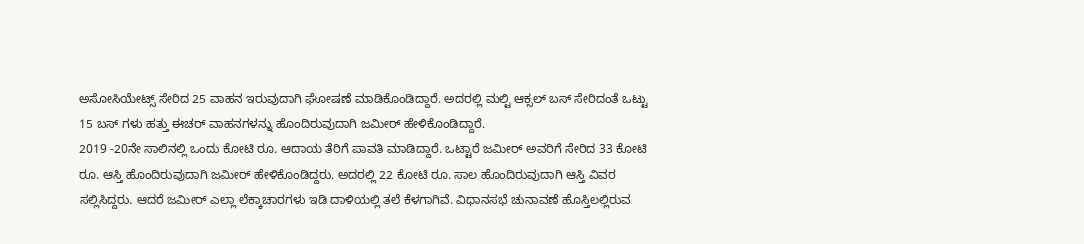ಅಸೋಸಿಯೇಟ್ಸ್ ಸೇರಿದ 25 ವಾಹನ ಇರುವುದಾಗಿ ಘೋಷಣೆ ಮಾಡಿಕೊಂಡಿದ್ದಾರೆ. ಅದರಲ್ಲಿ ಮಲ್ಟಿ ಆಕ್ಸಲ್ ಬಸ್ ಸೇರಿದಂತೆ ಒಟ್ಟು 15 ಬಸ್ ಗಳು ಹತ್ತು ಈಚರ್ ವಾಹನಗಳನ್ನು ಹೊಂದಿರುವುದಾಗಿ ಜಮೀರ್ ಹೇಳಿಕೊಂಡಿದ್ದಾರೆ.
2019 -20ನೇ ಸಾಲಿನಲ್ಲಿ ಒಂದು ಕೋಟಿ ರೂ. ಆದಾಯ ತೆರಿಗೆ ಪಾವತಿ ಮಾಡಿದ್ದಾರೆ. ಒಟ್ಟಾರೆ ಜಮೀರ್ ಅವರಿಗೆ ಸೇರಿದ 33 ಕೋಟಿ ರೂ. ಆಸ್ತಿ ಹೊಂದಿರುವುದಾಗಿ ಜಮೀರ್ ಹೇಳಿಕೊಂಡಿದ್ದರು. ಅದರಲ್ಲಿ 22 ಕೋಟಿ ರೂ. ಸಾಲ ಹೊಂದಿರುವುದಾಗಿ ಆಸ್ತಿ ವಿವರ ಸಲ್ಲಿಸಿದ್ದರು. ಆದರೆ ಜಮೀರ್ ಎಲ್ಲಾ ಲೆಕ್ಕಾಚಾರಗಳು ಇಡಿ ದಾಳಿಯಲ್ಲಿ ತಲೆ ಕೆಳಗಾಗಿವೆ. ವಿಧಾನಸಭೆ ಚುನಾವಣೆ ಹೊಸ್ತಿಲಲ್ಲಿರುವ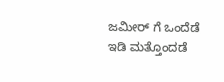ಜಮೀರ್ ಗೆ ಒಂದೆಡೆ ಇಡಿ ಮತ್ತೊಂದಡೆ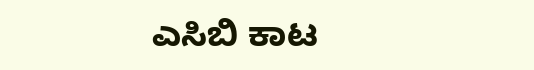ಎಸಿಬಿ ಕಾಟ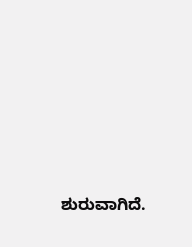ಶುರುವಾಗಿದೆ.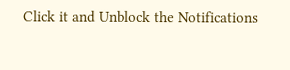Click it and Unblock the Notifications